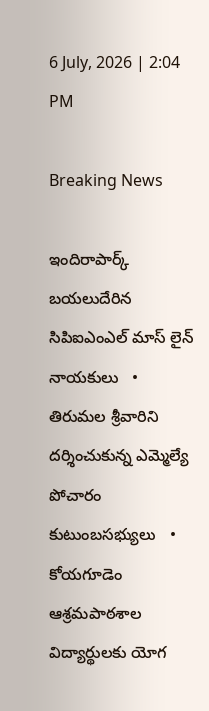6 July, 2026 | 2:04 PM

Breaking News

ఇందిరాపార్క్ బయలుదేరిన సిపిఐఎంఎల్ మాస్ లైన్ నాయకులు   •   తిరుమల శ్రీవారిని దర్శించుకున్న ఎమ్మెల్యే పోచారం కుటుంబసభ్యులు   •   కోయగూడెం ఆశ్రమపాఠశాల విద్యార్థులకు యోగ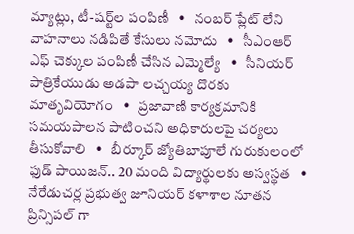మ్యాట్లు, టీ-షర్ట్‌ల పంపిణీ   •   నంబర్ ప్లేట్ లేని వాహనాలు నడిపితే కేసులు నమోదు   •   సీఎంఆర్ ఎఫ్ చెక్కుల పంపిణీ చేసిన ఎమ్మెల్యే   •   సీనియర్ పాత్రికేయుడు అడపా లచ్చయ్య దొరకు మాతృవియోగం   •   ప్రజావాణి కార్యక్రమానికి సమయపాలన పాటించని అధికారులపై చర్యలు తీసుకోవాలి   •   బీర్కూర్ జ్యోతిబాపూలే గురుకులంలో ఫుడ్ పాయిజన్.. 20 మంది విద్యార్థులకు అస్వస్థత   •   నేరేడుచర్ల ప్రభుత్వ జూనియర్ కళాశాల నూతన ప్రిన్సిపల్ గా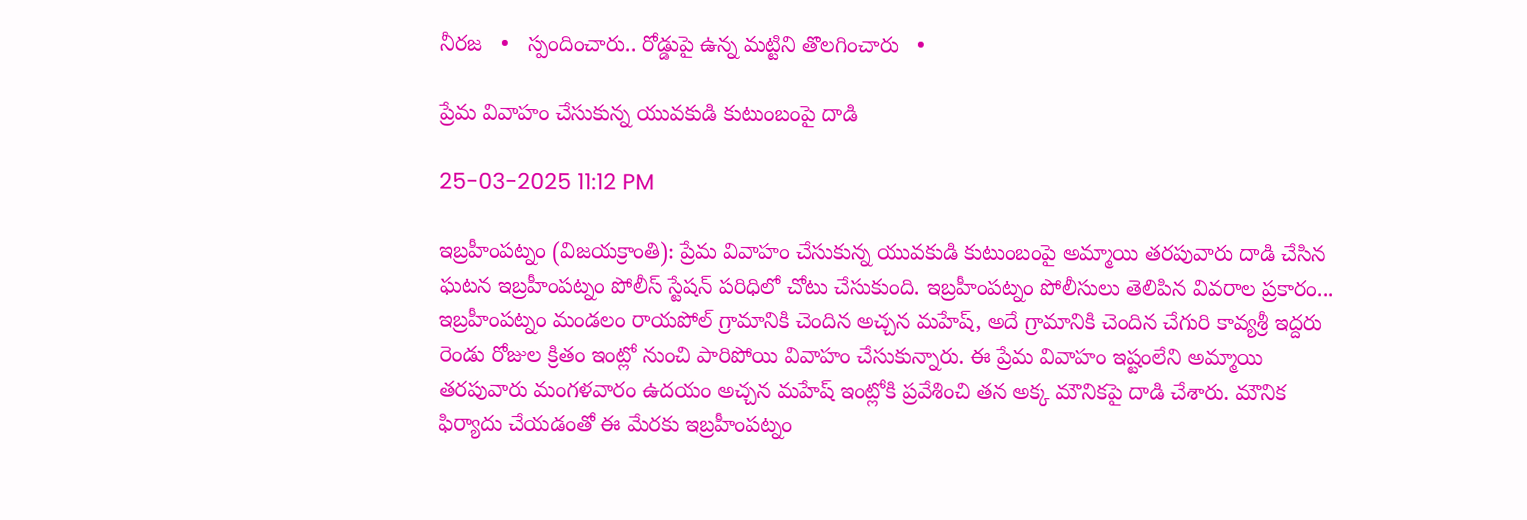నీరజ   •   స్పందించారు.. రోడ్డుపై ఉన్న మట్టిని తొలగించారు   •

ప్రేమ వివాహం చేసుకున్న యువకుడి కుటుంబంపై దాడి

25-03-2025 11:12 PM

ఇబ్రహీంపట్నం (విజయక్రాంతి): ప్రేమ వివాహం చేసుకున్న యువకుడి కుటుంబంపై అమ్మాయి తరపువారు దాడి చేసిన ఘటన ఇబ్రహీంపట్నం పోలీస్ స్టేషన్ పరిధిలో చోటు చేసుకుంది. ఇబ్రహీంపట్నం పోలీసులు తెలిపిన వివరాల ప్రకారం... ఇబ్రహీంపట్నం మండలం రాయపోల్ గ్రామానికి చెందిన అచ్చన మహేష్, అదే గ్రామానికి చెందిన చేగురి కావ్యశ్రీ ఇద్దరు రెండు రోజుల క్రితం ఇంట్లో నుంచి పారిపోయి వివాహం చేసుకున్నారు. ఈ ప్రేమ వివాహం ఇష్టంలేని అమ్మాయి తరపువారు మంగళవారం ఉదయం అచ్చన మహేష్ ఇంట్లోకి ప్రవేశించి తన అక్క మౌనికపై దాడి చేశారు. మౌనిక ఫిర్యాదు చేయడంతో ఈ మేరకు ఇబ్రహీంపట్నం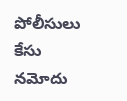పోలీసులు కేసు నమోదు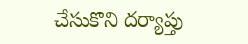చేసుకొని దర్యాప్తు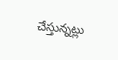చేస్తున్నట్లు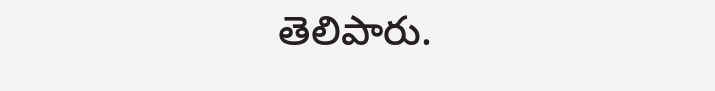తెలిపారు.